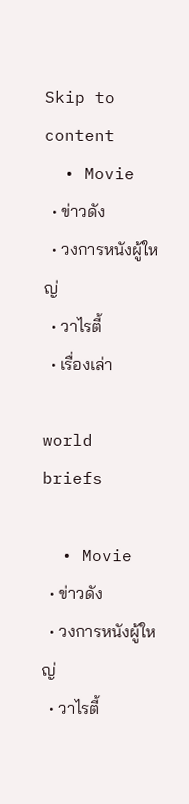Skip to content
  • Movie
  • ข่าวดัง
  • วงการหนังผู้ใหญ่
  • วาไรตี้
  • เรื่องเล่า

world briefs

  • Movie
  • ข่าวดัง
  • วงการหนังผู้ใหญ่
  • วาไรตี้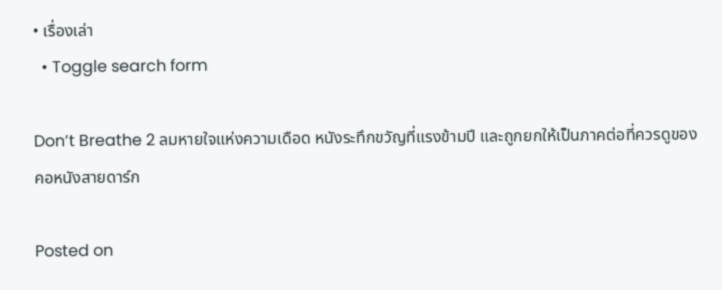• เรื่องเล่า
  • Toggle search form

Don’t Breathe 2 ลมหายใจแห่งความเดือด หนังระทึกขวัญที่แรงข้ามปี และถูกยกให้เป็นภาคต่อที่ควรดูของคอหนังสายดาร์ก

Posted on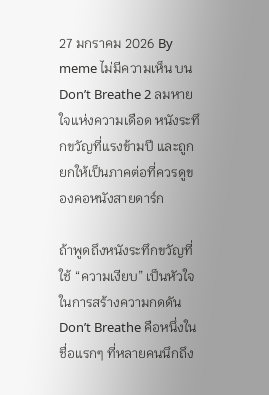27 มกราคม 2026 By meme ไม่มีความเห็น บน Don’t Breathe 2 ลมหายใจแห่งความเดือด หนังระทึกขวัญที่แรงข้ามปี และถูกยกให้เป็นภาคต่อที่ควรดูของคอหนังสายดาร์ก

ถ้าพูดถึงหนังระทึกขวัญที่ใช้ “ความเงียบ” เป็นหัวใจในการสร้างความกดดัน Don’t Breathe คือหนึ่งในชื่อแรกๆ ที่หลายคนนึกถึง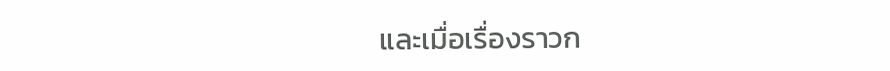และเมื่อเรื่องราวก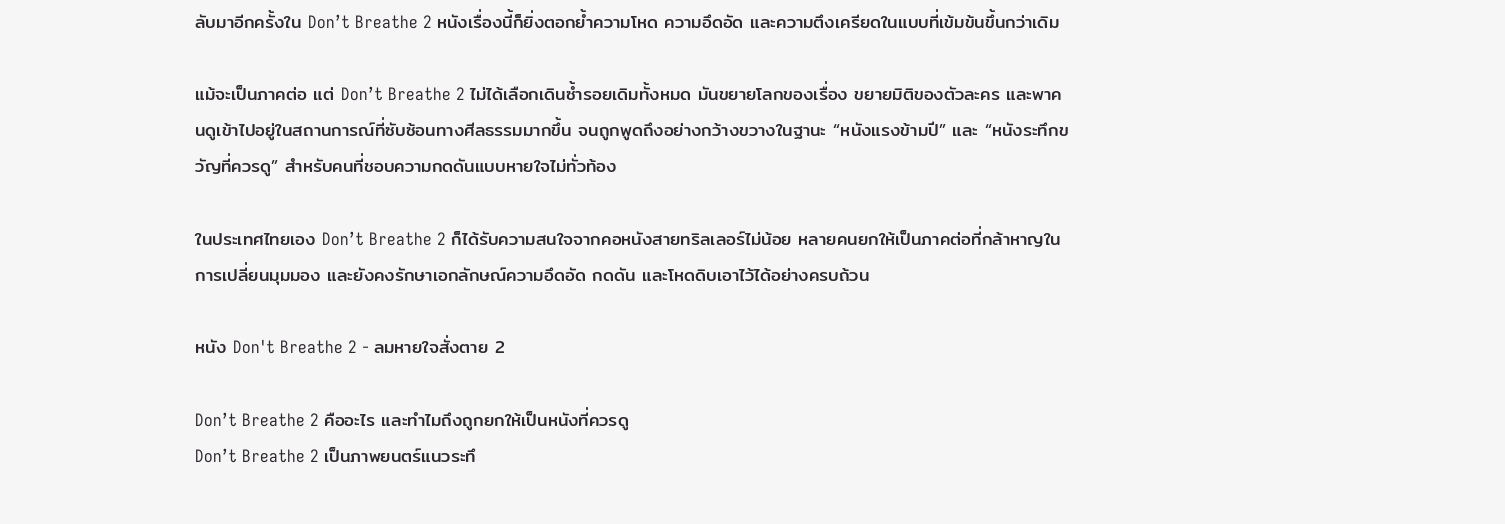ลับมาอีกครั้งใน Don’t Breathe 2 หนังเรื่องนี้ก็ยิ่งตอกย้ำความโหด ความอึดอัด และความตึงเครียดในแบบที่เข้มข้นขึ้นกว่าเดิม

แม้จะเป็นภาคต่อ แต่ Don’t Breathe 2 ไม่ได้เลือกเดินซ้ำรอยเดิมทั้งหมด มันขยายโลกของเรื่อง ขยายมิติของตัวละคร และพาคนดูเข้าไปอยู่ในสถานการณ์ที่ซับซ้อนทางศีลธรรมมากขึ้น จนถูกพูดถึงอย่างกว้างขวางในฐานะ “หนังแรงข้ามปี” และ “หนังระทึกขวัญที่ควรดู” สำหรับคนที่ชอบความกดดันแบบหายใจไม่ทั่วท้อง

ในประเทศไทยเอง Don’t Breathe 2 ก็ได้รับความสนใจจากคอหนังสายทริลเลอร์ไม่น้อย หลายคนยกให้เป็นภาคต่อที่กล้าหาญในการเปลี่ยนมุมมอง และยังคงรักษาเอกลักษณ์ความอึดอัด กดดัน และโหดดิบเอาไว้ได้อย่างครบถ้วน

หนัง Don't Breathe 2 - ลมหายใจสั่งตาย 2

Don’t Breathe 2 คืออะไร และทำไมถึงถูกยกให้เป็นหนังที่ควรดู
Don’t Breathe 2 เป็นภาพยนตร์แนวระทึ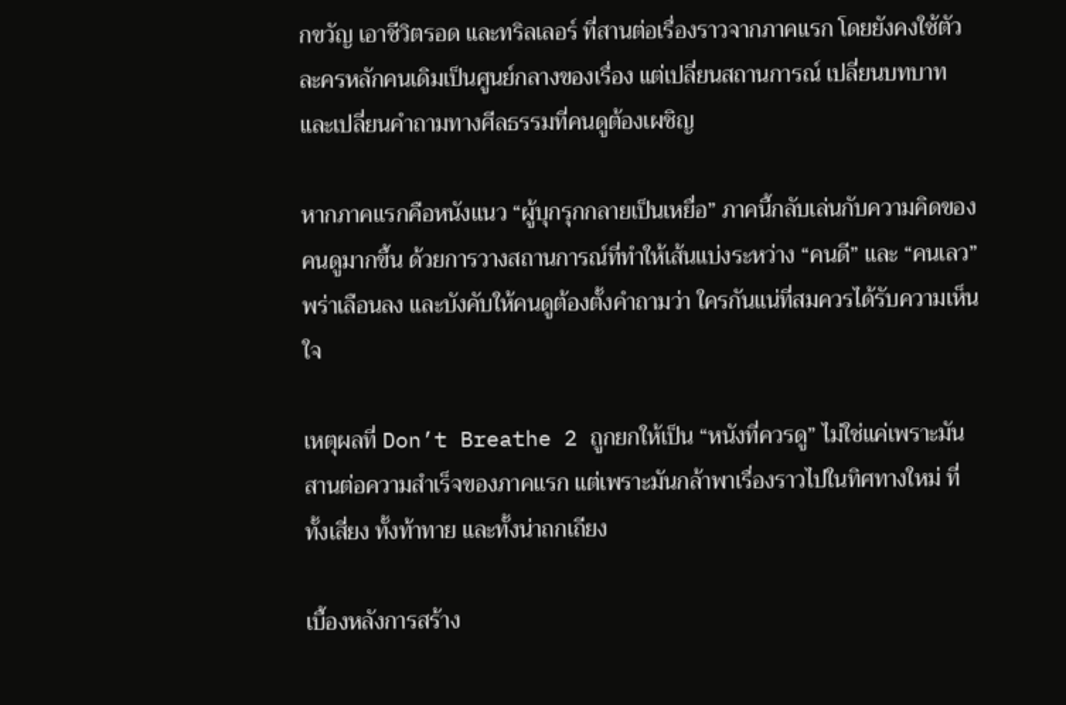กขวัญ เอาชีวิตรอด และทริลเลอร์ ที่สานต่อเรื่องราวจากภาคแรก โดยยังคงใช้ตัวละครหลักคนเดิมเป็นศูนย์กลางของเรื่อง แต่เปลี่ยนสถานการณ์ เปลี่ยนบทบาท และเปลี่ยนคำถามทางศีลธรรมที่คนดูต้องเผชิญ

หากภาคแรกคือหนังแนว “ผู้บุกรุกกลายเป็นเหยื่อ” ภาคนี้กลับเล่นกับความคิดของคนดูมากขึ้น ด้วยการวางสถานการณ์ที่ทำให้เส้นแบ่งระหว่าง “คนดี” และ “คนเลว” พร่าเลือนลง และบังคับให้คนดูต้องตั้งคำถามว่า ใครกันแน่ที่สมควรได้รับความเห็นใจ

เหตุผลที่ Don’t Breathe 2 ถูกยกให้เป็น “หนังที่ควรดู” ไม่ใช่แค่เพราะมันสานต่อความสำเร็จของภาคแรก แต่เพราะมันกล้าพาเรื่องราวไปในทิศทางใหม่ ที่ทั้งเสี่ยง ทั้งท้าทาย และทั้งน่าถกเถียง

เบื้องหลังการสร้าง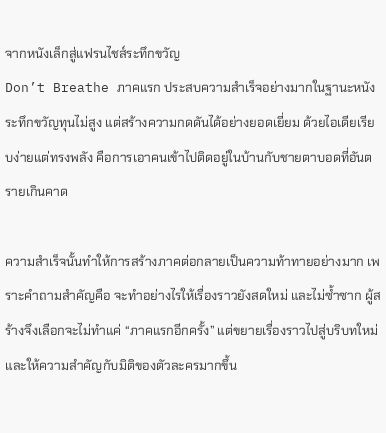จากหนังเล็กสู่แฟรนไชส์ระทึกขวัญ
Don’t Breathe ภาคแรก ประสบความสำเร็จอย่างมากในฐานะหนังระทึกขวัญทุนไม่สูง แต่สร้างความกดดันได้อย่างยอดเยี่ยม ด้วยไอเดียเรียบง่ายแต่ทรงพลัง คือการเอาคนเข้าไปติดอยู่ในบ้านกับชายตาบอดที่อันตรายเกินคาด

ความสำเร็จนั้นทำให้การสร้างภาคต่อกลายเป็นความท้าทายอย่างมาก เพราะคำถามสำคัญคือ จะทำอย่างไรให้เรื่องราวยังสดใหม่ และไม่ซ้ำซาก ผู้สร้างจึงเลือกจะไม่ทำแค่ “ภาคแรกอีกครั้ง” แต่ขยายเรื่องราวไปสู่บริบทใหม่ และให้ความสำคัญกับมิติของตัวละครมากขึ้น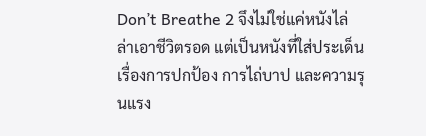Don’t Breathe 2 จึงไม่ใช่แค่หนังไล่ล่าเอาชีวิตรอด แต่เป็นหนังที่ใส่ประเด็นเรื่องการปกป้อง การไถ่บาป และความรุนแรง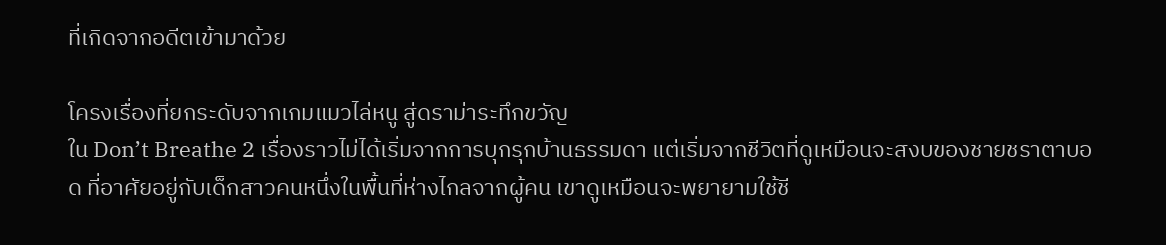ที่เกิดจากอดีตเข้ามาด้วย

โครงเรื่องที่ยกระดับจากเกมแมวไล่หนู สู่ดราม่าระทึกขวัญ
ใน Don’t Breathe 2 เรื่องราวไม่ได้เริ่มจากการบุกรุกบ้านธรรมดา แต่เริ่มจากชีวิตที่ดูเหมือนจะสงบของชายชราตาบอด ที่อาศัยอยู่กับเด็กสาวคนหนึ่งในพื้นที่ห่างไกลจากผู้คน เขาดูเหมือนจะพยายามใช้ชี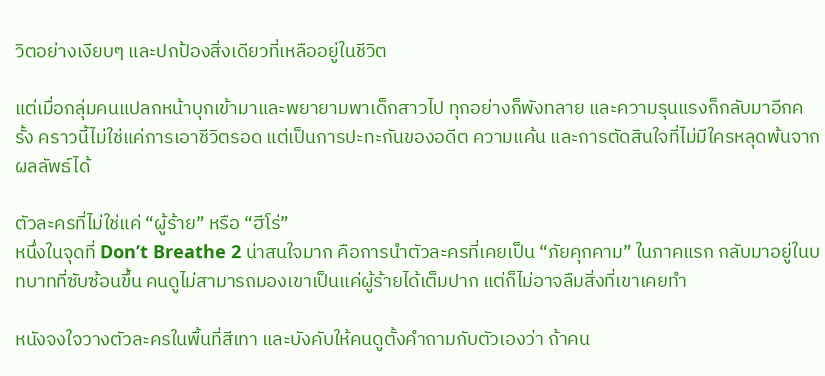วิตอย่างเงียบๆ และปกป้องสิ่งเดียวที่เหลืออยู่ในชีวิต

แต่เมื่อกลุ่มคนแปลกหน้าบุกเข้ามาและพยายามพาเด็กสาวไป ทุกอย่างก็พังทลาย และความรุนแรงก็กลับมาอีกครั้ง คราวนี้ไม่ใช่แค่การเอาชีวิตรอด แต่เป็นการปะทะกันของอดีต ความแค้น และการตัดสินใจที่ไม่มีใครหลุดพ้นจากผลลัพธ์ได้

ตัวละครที่ไม่ใช่แค่ “ผู้ร้าย” หรือ “ฮีโร่”
หนึ่งในจุดที่ Don’t Breathe 2 น่าสนใจมาก คือการนำตัวละครที่เคยเป็น “ภัยคุกคาม” ในภาคแรก กลับมาอยู่ในบทบาทที่ซับซ้อนขึ้น คนดูไม่สามารถมองเขาเป็นแค่ผู้ร้ายได้เต็มปาก แต่ก็ไม่อาจลืมสิ่งที่เขาเคยทำ

หนังจงใจวางตัวละครในพื้นที่สีเทา และบังคับให้คนดูตั้งคำถามกับตัวเองว่า ถ้าคน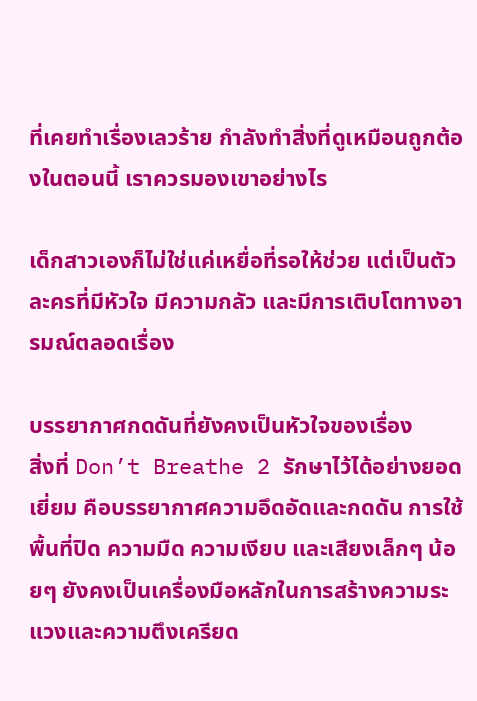ที่เคยทำเรื่องเลวร้าย กำลังทำสิ่งที่ดูเหมือนถูกต้องในตอนนี้ เราควรมองเขาอย่างไร

เด็กสาวเองก็ไม่ใช่แค่เหยื่อที่รอให้ช่วย แต่เป็นตัวละครที่มีหัวใจ มีความกลัว และมีการเติบโตทางอารมณ์ตลอดเรื่อง

บรรยากาศกดดันที่ยังคงเป็นหัวใจของเรื่อง
สิ่งที่ Don’t Breathe 2 รักษาไว้ได้อย่างยอดเยี่ยม คือบรรยากาศความอึดอัดและกดดัน การใช้พื้นที่ปิด ความมืด ความเงียบ และเสียงเล็กๆ น้อยๆ ยังคงเป็นเครื่องมือหลักในการสร้างความระแวงและความตึงเครียด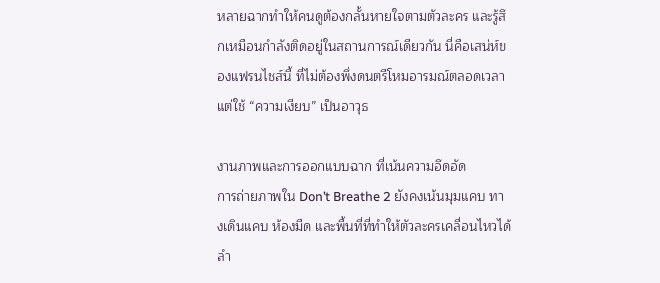หลายฉากทำให้คนดูต้องกลั้นหายใจตามตัวละคร และรู้สึกเหมือนกำลังติดอยู่ในสถานการณ์เดียวกัน นี่คือเสน่ห์ของแฟรนไชส์นี้ ที่ไม่ต้องพึ่งดนตรีโหมอารมณ์ตลอดเวลา แต่ใช้ “ความเงียบ” เป็นอาวุธ

งานภาพและการออกแบบฉาก ที่เน้นความอึดอัด
การถ่ายภาพใน Don’t Breathe 2 ยังคงเน้นมุมแคบ ทางเดินแคบ ห้องมืด และพื้นที่ที่ทำให้ตัวละครเคลื่อนไหวได้ลำ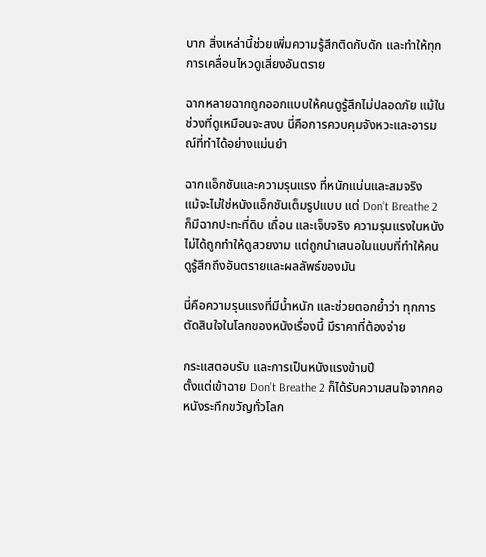บาก สิ่งเหล่านี้ช่วยเพิ่มความรู้สึกติดกับดัก และทำให้ทุกการเคลื่อนไหวดูเสี่ยงอันตราย

ฉากหลายฉากถูกออกแบบให้คนดูรู้สึกไม่ปลอดภัย แม้ในช่วงที่ดูเหมือนจะสงบ นี่คือการควบคุมจังหวะและอารมณ์ที่ทำได้อย่างแม่นยำ

ฉากแอ็กชันและความรุนแรง ที่หนักแน่นและสมจริง
แม้จะไม่ใช่หนังแอ็กชันเต็มรูปแบบ แต่ Don’t Breathe 2 ก็มีฉากปะทะที่ดิบ เถื่อน และเจ็บจริง ความรุนแรงในหนังไม่ได้ถูกทำให้ดูสวยงาม แต่ถูกนำเสนอในแบบที่ทำให้คนดูรู้สึกถึงอันตรายและผลลัพธ์ของมัน

นี่คือความรุนแรงที่มีน้ำหนัก และช่วยตอกย้ำว่า ทุกการตัดสินใจในโลกของหนังเรื่องนี้ มีราคาที่ต้องจ่าย

กระแสตอบรับ และการเป็นหนังแรงข้ามปี
ตั้งแต่เข้าฉาย Don’t Breathe 2 ก็ได้รับความสนใจจากคอหนังระทึกขวัญทั่วโลก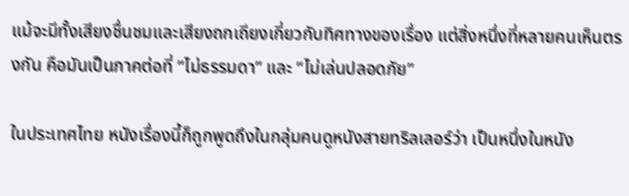แม้จะมีทั้งเสียงชื่นชมและเสียงถกเถียงเกี่ยวกับทิศทางของเรื่อง แต่สิ่งหนึ่งที่หลายคนเห็นตรงกัน คือมันเป็นภาคต่อที่ “ไม่ธรรมดา” และ “ไม่เล่นปลอดภัย”

ในประเทศไทย หนังเรื่องนี้ก็ถูกพูดถึงในกลุ่มคนดูหนังสายทริลเลอร์ว่า เป็นหนึ่งในหนัง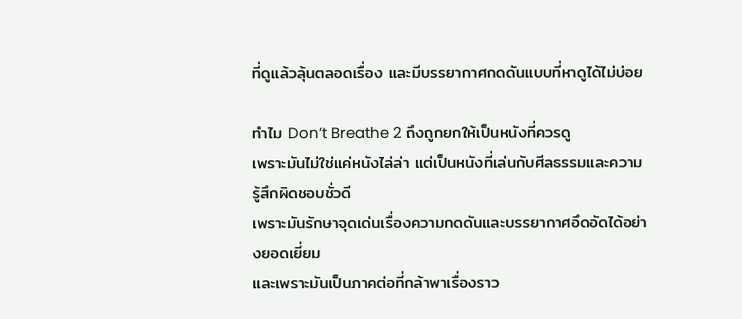ที่ดูแล้วลุ้นตลอดเรื่อง และมีบรรยากาศกดดันแบบที่หาดูได้ไม่บ่อย

ทำไม Don’t Breathe 2 ถึงถูกยกให้เป็นหนังที่ควรดู
เพราะมันไม่ใช่แค่หนังไล่ล่า แต่เป็นหนังที่เล่นกับศีลธรรมและความรู้สึกผิดชอบชั่วดี
เพราะมันรักษาจุดเด่นเรื่องความกดดันและบรรยากาศอึดอัดได้อย่างยอดเยี่ยม
และเพราะมันเป็นภาคต่อที่กล้าพาเรื่องราว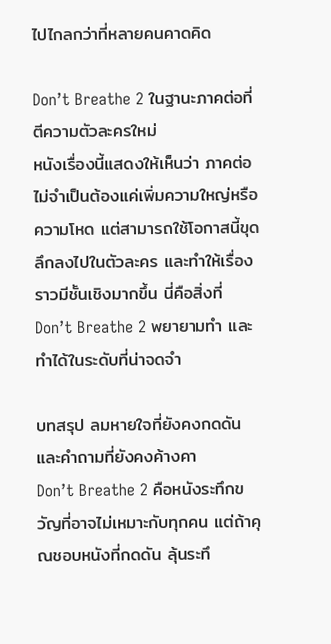ไปไกลกว่าที่หลายคนคาดคิด

Don’t Breathe 2 ในฐานะภาคต่อที่ตีความตัวละครใหม่
หนังเรื่องนี้แสดงให้เห็นว่า ภาคต่อไม่จำเป็นต้องแค่เพิ่มความใหญ่หรือความโหด แต่สามารถใช้โอกาสนี้ขุดลึกลงไปในตัวละคร และทำให้เรื่องราวมีชั้นเชิงมากขึ้น นี่คือสิ่งที่ Don’t Breathe 2 พยายามทำ และทำได้ในระดับที่น่าจดจำ

บทสรุป ลมหายใจที่ยังคงกดดัน และคำถามที่ยังคงค้างคา
Don’t Breathe 2 คือหนังระทึกขวัญที่อาจไม่เหมาะกับทุกคน แต่ถ้าคุณชอบหนังที่กดดัน ลุ้นระทึ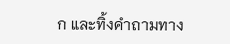ก และทิ้งคำถามทาง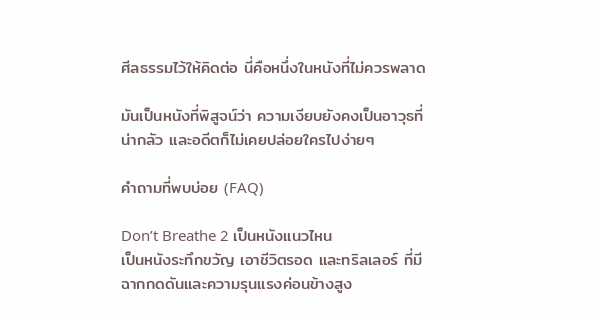ศีลธรรมไว้ให้คิดต่อ นี่คือหนึ่งในหนังที่ไม่ควรพลาด

มันเป็นหนังที่พิสูจน์ว่า ความเงียบยังคงเป็นอาวุธที่น่ากลัว และอดีตก็ไม่เคยปล่อยใครไปง่ายๆ

คำถามที่พบบ่อย (FAQ)

Don’t Breathe 2 เป็นหนังแนวไหน
เป็นหนังระทึกขวัญ เอาชีวิตรอด และทริลเลอร์ ที่มีฉากกดดันและความรุนแรงค่อนข้างสูง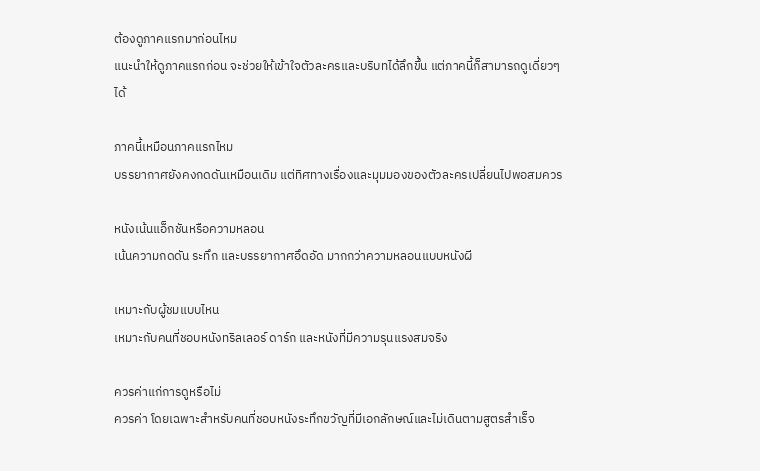ต้องดูภาคแรกมาก่อนไหม
แนะนำให้ดูภาคแรกก่อน จะช่วยให้เข้าใจตัวละครและบริบทได้ลึกขึ้น แต่ภาคนี้ก็สามารถดูเดี่ยวๆ ได้

ภาคนี้เหมือนภาคแรกไหม
บรรยากาศยังคงกดดันเหมือนเดิม แต่ทิศทางเรื่องและมุมมองของตัวละครเปลี่ยนไปพอสมควร

หนังเน้นแอ็กชันหรือความหลอน
เน้นความกดดัน ระทึก และบรรยากาศอึดอัด มากกว่าความหลอนแบบหนังผี

เหมาะกับผู้ชมแบบไหน
เหมาะกับคนที่ชอบหนังทริลเลอร์ ดาร์ก และหนังที่มีความรุนแรงสมจริง

ควรค่าแก่การดูหรือไม่
ควรค่า โดยเฉพาะสำหรับคนที่ชอบหนังระทึกขวัญที่มีเอกลักษณ์และไม่เดินตามสูตรสำเร็จ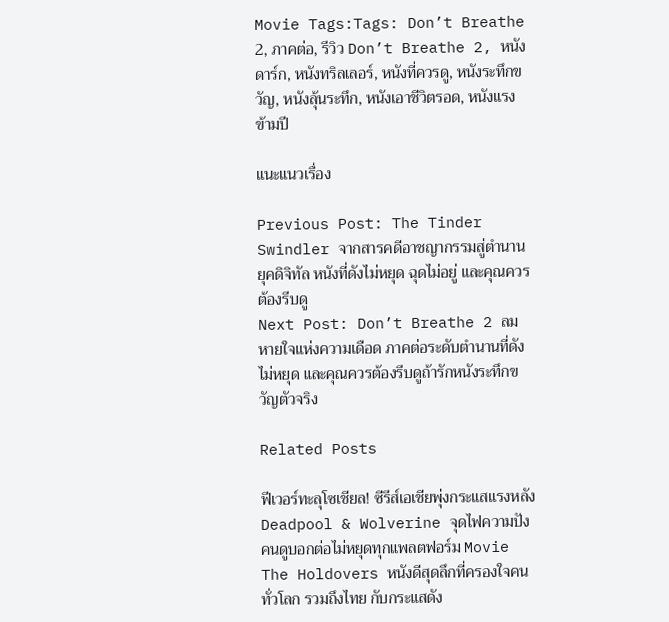Movie Tags:Tags: Don’t Breathe 2, ภาคต่อ, รีวิว Don’t Breathe 2, หนังดาร์ก, หนังทริลเลอร์, หนังที่ควรดู, หนังระทึกขวัญ, หนังลุ้นระทึก, หนังเอาชีวิตรอด, หนังแรงข้ามปี

แนะแนวเรื่อง

Previous Post: The Tinder Swindler จากสารคดีอาชญากรรมสู่ตำนานยุคดิจิทัล หนังที่ดังไม่หยุด ฉุดไม่อยู่ และคุณควรต้องรีบดู
Next Post: Don’t Breathe 2 ลมหายใจแห่งความเดือด ภาคต่อระดับตำนานที่ดังไม่หยุด และคุณควรต้องรีบดูถ้ารักหนังระทึกขวัญตัวจริง

Related Posts

ฟีเวอร์ทะลุโซเชียล! ซีรีส์เอเชียพุ่งกระแสแรงหลัง Deadpool & Wolverine จุดไฟความปัง คนดูบอกต่อไม่หยุดทุกแพลตฟอร์ม Movie
The Holdovers หนังดีสุดลึกที่ครองใจคนทั่วโลก รวมถึงไทย กับกระแสดัง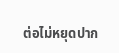ต่อไม่หยุดปาก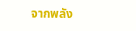จากพลัง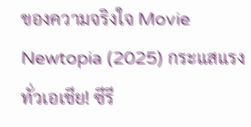ของความจริงใจ Movie
Newtopia (2025) กระแสแรงทั่วเอเชีย! ซีรี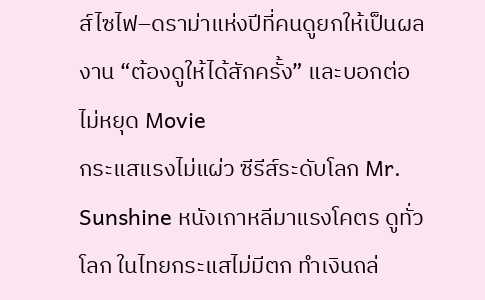ส์ไซไฟ–ดราม่าแห่งปีที่คนดูยกให้เป็นผลงาน “ต้องดูให้ได้สักครั้ง” และบอกต่อไม่หยุด Movie
กระแสแรงไม่แผ่ว ซีรีส์ระดับโลก Mr. Sunshine หนังเกาหลีมาแรงโคตร ดูทั่วโลก ในไทยกระแสไม่มีตก ทำเงินถล่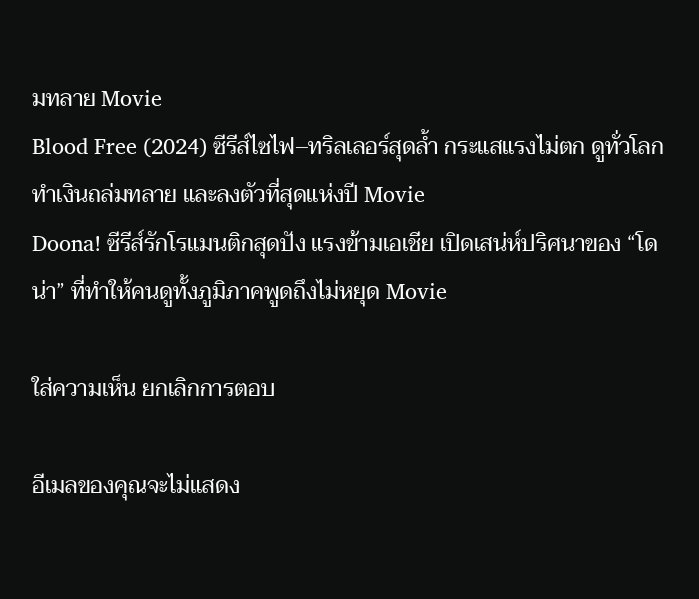มทลาย Movie
Blood Free (2024) ซีรีส์ไซไฟ–ทริลเลอร์สุดล้ำ กระแสแรงไม่ตก ดูทั่วโลก ทำเงินถล่มทลาย และลงตัวที่สุดแห่งปี Movie
Doona! ซีรีส์รักโรแมนติกสุดปัง แรงข้ามเอเชีย เปิดเสน่ห์ปริศนาของ “โดน่า” ที่ทำให้คนดูทั้งภูมิภาคพูดถึงไม่หยุด Movie

ใส่ความเห็น ยกเลิกการตอบ

อีเมลของคุณจะไม่แสดง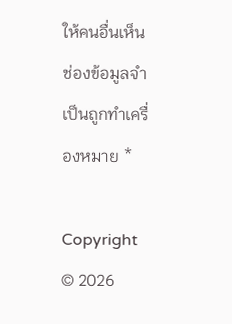ให้คนอื่นเห็น ช่องข้อมูลจำเป็นถูกทำเครื่องหมาย *

Copyright © 2026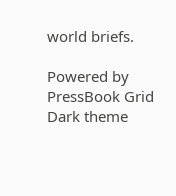world briefs.

Powered by PressBook Grid Dark theme